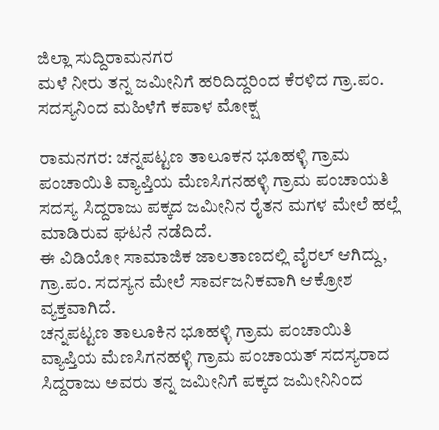ಜಿಲ್ಲಾ ಸುದ್ದಿರಾಮನಗರ
ಮಳೆ ನೀರು ತನ್ನ ಜಮೀನಿಗೆ ಹರಿದಿದ್ದರಿಂದ ಕೆರಳಿದ ಗ್ರಾ.ಪಂ. ಸದಸ್ಯನಿಂದ ಮಹಿಳೆಗೆ ಕಪಾಳ ಮೋಕ್ಷ

ರಾಮನಗರ: ಚನ್ನಪಟ್ಟಣ ತಾಲೂಕನ ಭೂಹಳ್ಳಿ ಗ್ರಾಮ ಪಂಚಾಯಿತಿ ವ್ಯಾಪ್ತಿಯ ಮೆಣಸಿಗನಹಳ್ಳಿ ಗ್ರಾಮ ಪಂಚಾಯತಿ ಸದಸ್ಯ ಸಿದ್ದರಾಜು ಪಕ್ಕದ ಜಮೀನಿನ ರೈತನ ಮಗಳ ಮೇಲೆ ಹಲ್ಲೆ ಮಾಡಿರುವ ಘಟನೆ ನಡೆದಿದೆ.
ಈ ವಿಡಿಯೋ ಸಾಮಾಜಿಕ ಜಾಲತಾಣದಲ್ಲಿ ವೈರಲ್ ಆಗಿದ್ದು, ಗ್ರಾ.ಪಂ. ಸದಸ್ಯನ ಮೇಲೆ ಸಾರ್ವಜನಿಕವಾಗಿ ಆಕ್ರೋಶ ವ್ಯಕ್ತವಾಗಿದೆ.
ಚನ್ನಪಟ್ಟಣ ತಾಲೂಕಿನ ಭೂಹಳ್ಳಿ ಗ್ರಾಮ ಪಂಚಾಯಿತಿ ವ್ಯಾಪ್ತಿಯ ಮೆಣಸಿಗನಹಳ್ಳಿ ಗ್ರಾಮ ಪಂಚಾಯತ್ ಸದಸ್ಯರಾದ ಸಿದ್ದರಾಜು ಅವರು ತನ್ನ ಜಮೀನಿಗೆ ಪಕ್ಕದ ಜಮೀನಿನಿಂದ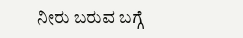ನೀರು ಬರುವ ಬಗ್ಗೆ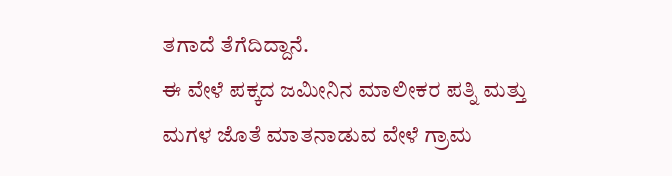ತಗಾದೆ ತೆಗೆದಿದ್ದಾನೆ.
ಈ ವೇಳೆ ಪಕ್ಕದ ಜಮೀನಿನ ಮಾಲೀಕರ ಪತ್ನಿ ಮತ್ತು ಮಗಳ ಜೊತೆ ಮಾತನಾಡುವ ವೇಳೆ ಗ್ರಾಮ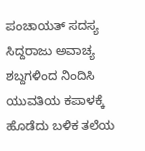ಪಂಚಾಯತ್ ಸದಸ್ಯ ಸಿದ್ದರಾಜು ಅವಾಚ್ಯ ಶಬ್ದಗಳಿಂದ ನಿಂದಿಸಿ ಯುವತಿಯ ಕಪಾಳಕ್ಕೆ ಹೊಡೆದು ಬಳಿಕ ತಲೆಯ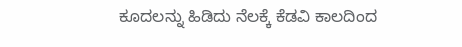ಕೂದಲನ್ನು ಹಿಡಿದು ನೆಲಕ್ಕೆ ಕೆಡವಿ ಕಾಲದಿಂದ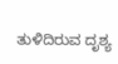ತುಳಿದಿರುವ ದೃಶ್ಯ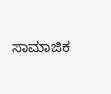ಸಾಮಾಜಿಕ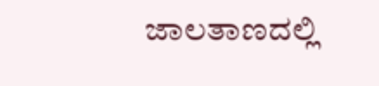ಜಾಲತಾಣದಲ್ಲಿ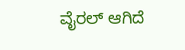ವೈರಲ್ ಆಗಿದೆ